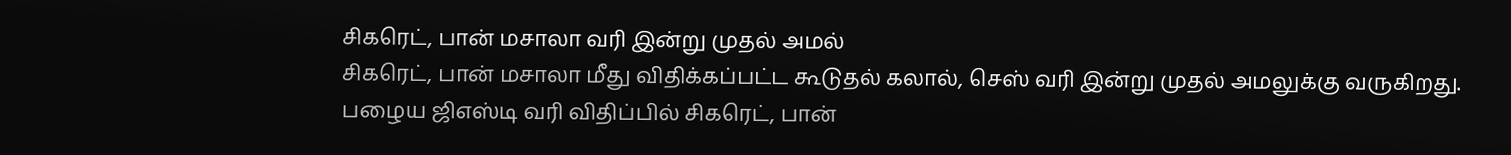சிகரெட், பான் மசாலா வரி இன்று முதல் அமல்
சிகரெட், பான் மசாலா மீது விதிக்கப்பட்ட கூடுதல் கலால், செஸ் வரி இன்று முதல் அமலுக்கு வருகிறது.
பழைய ஜிஎஸ்டி வரி விதிப்பில் சிகரெட், பான்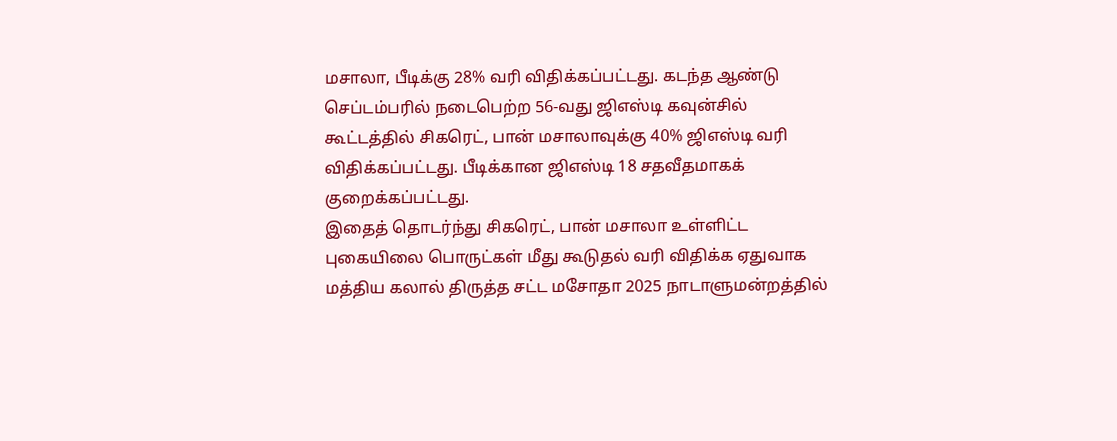மசாலா, பீடிக்கு 28% வரி விதிக்கப்பட்டது. கடந்த ஆண்டு செப்டம்பரில் நடைபெற்ற 56-வது ஜிஎஸ்டி கவுன்சில் கூட்டத்தில் சிகரெட், பான் மசாலாவுக்கு 40% ஜிஎஸ்டி வரி விதிக்கப்பட்டது. பீடிக்கான ஜிஎஸ்டி 18 சதவீதமாகக் குறைக்கப்பட்டது.
இதைத் தொடர்ந்து சிகரெட், பான் மசாலா உள்ளிட்ட புகையிலை பொருட்கள் மீது கூடுதல் வரி விதிக்க ஏதுவாக மத்திய கலால் திருத்த சட்ட மசோதா 2025 நாடாளுமன்றத்தில்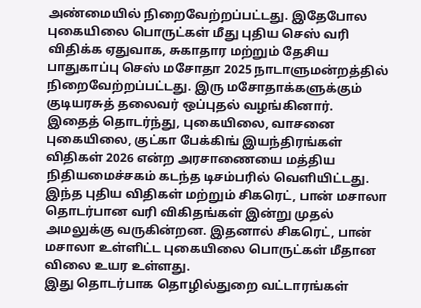அண்மையில் நிறைவேற்றப்பட்டது. இதேபோல புகையிலை பொருட்கள் மீது புதிய செஸ் வரி விதிக்க ஏதுவாக, சுகாதார மற்றும் தேசிய பாதுகாப்பு செஸ் மசோதா 2025 நாடாளுமன்றத்தில் நிறைவேற்றப்பட்டது. இரு மசோதாக்களுக்கும் குடியரசுத் தலைவர் ஒப்புதல் வழங்கினார்.
இதைத் தொடர்ந்து, புகையிலை, வாசனை புகையிலை, குட்கா பேக்கிங் இயந்திரங்கள் விதிகள் 2026 என்ற அரசாணையை மத்திய நிதியமைச்சகம் கடந்த டிசம்பரில் வெளியிட்டது. இந்த புதிய விதிகள் மற்றும் சிகரெட், பான் மசாலா தொடர்பான வரி விகிதங்கள் இன்று முதல் அமலுக்கு வருகின்றன. இதனால் சிகரெட், பான் மசாலா உள்ளிட்ட புகையிலை பொருட்கள் மீதான விலை உயர உள்ளது.
இது தொடர்பாக தொழில்துறை வட்டாரங்கள்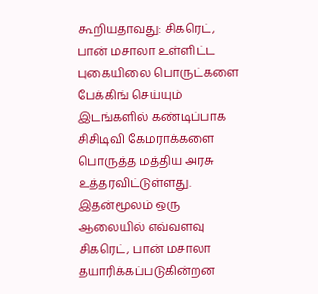கூறியதாவது: சிகரெட், பான் மசாலா உள்ளிட்ட புகையிலை பொருட்களை பேக்கிங் செய்யும் இடங்களில் கண்டிப்பாக சிசிடிவி கேமராக்களை பொருத்த மத்திய அரசு உத்தரவிட்டுள்ளது. இதன்மூலம் ஒரு ஆலையில் எவ்வளவு சிகரெட், பான் மசாலா தயாரிக்கப்படுகின்றன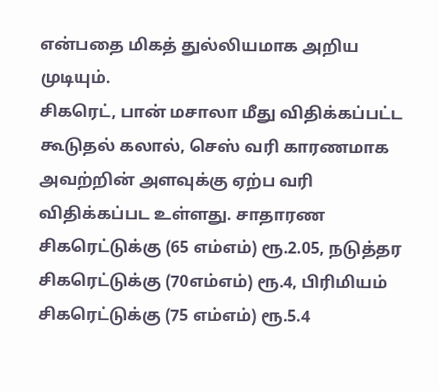என்பதை மிகத் துல்லியமாக அறிய முடியும்.
சிகரெட், பான் மசாலா மீது விதிக்கப்பட்ட கூடுதல் கலால், செஸ் வரி காரணமாக அவற்றின் அளவுக்கு ஏற்ப வரி விதிக்கப்பட உள்ளது. சாதாரண சிகரெட்டுக்கு (65 எம்எம்) ரூ.2.05, நடுத்தர சிகரெட்டுக்கு (70எம்எம்) ரூ.4, பிரிமியம் சிகரெட்டுக்கு (75 எம்எம்) ரூ.5.4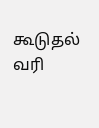கூடுதல் வரி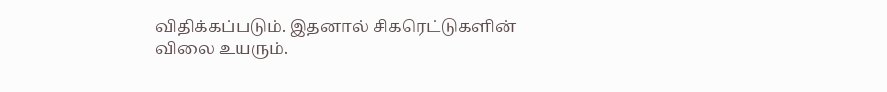விதிக்கப்படும். இதனால் சிகரெட்டுகளின் விலை உயரும்.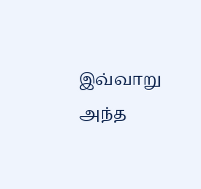இவ்வாறு அந்த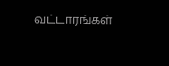வட்டாரங்கள்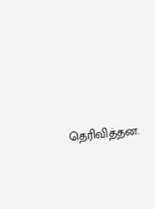தெரிவித்தன.